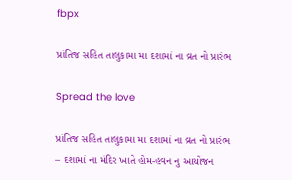fbpx

પ્રાંતિજ સહિત તાલુકામા મા દશામાં ના વ્રત નો પ્રારંભ

Spread the love

પ્રાંતિજ સહિત તાલુકામા મા દશામાં ના વ્રત નો પ્રારંભ
– દશામાં ના મંદિર ખાતે હોમ-હવન નુ આયોજન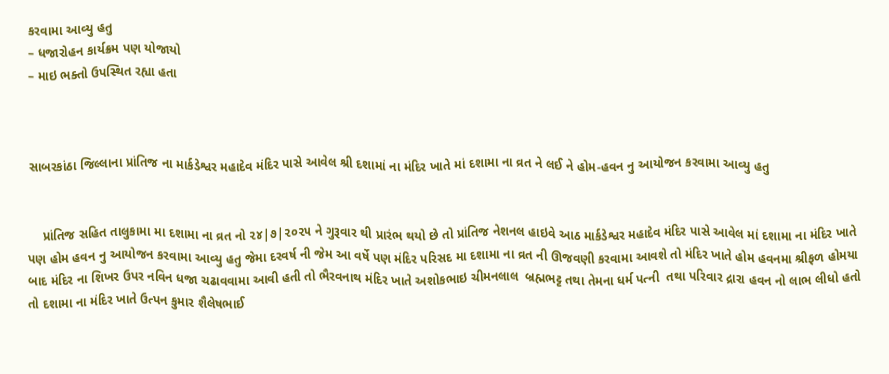કરવામા આવ્યુ હતુ
– ધજારોહન કાર્યક્રમ પણ યોજાયો
– માઇ ભક્તો ઉપસ્થિત રહ્યા હતા



સાબરકાંઠા જિલ્લાના પ્રાંતિજ ના માર્કડેશ્વર મહાદેવ મંદિર પાસે આવેલ શ્રી દશામાં ના મંદિર ખાતે માં દશામા ના વ્રત ને લઈ ને હોમ-હવન નુ આયોજન કરવામા આવ્યુ હતુ


    પ્રાંતિજ સહિત તાલુકામા મા દશામા ના વ્રત નો ૨૪|૭|૨૦૨૫ ને ગુરૂવાર થી પ્રારંભ થયો છે તો પ્રાંતિજ નેશનલ હાઇવે આઠ માર્કડેશ્વર મહાદેવ મંદિર પાસે આવેલ માં દશામા ના મંદિર ખાતે પણ હોમ હવન નુ આયોજન કરવામા આવ્યુ હતુ જેમા દરવર્ષ ની જેમ આ વર્ષે પણ મંદિર પરિસદ મા દશામા ના વ્રત ની ઊજવણી કરવામા આવશે તો મંદિર ખાતે હોમ હવનમા શ્રીફળ હોમયા બાદ મંદિર ના શિખર ઉપર નવિન ધજા ચઢાવવામા આવી હતી તો ભૈરવનાથ મંદિર ખાતે અશોકભાઇ ચીમનલાલ  બ્રહ્મભટ્ટ તથા તેમના ધર્મ પત્ની  તથા પરિવાર દ્રારા હવન નો લાભ લીધો હતો તો દશામા ના મંદિર ખાતે ઉત્પન કુમાર શૈલેષભાઈ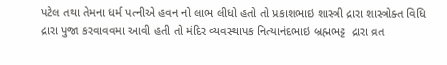પટેલ તથા તેમના ધર્મ પત્નીએ હવન નો લાભ લીધો હતો તો પ્રકાશભાઇ શાસ્ત્રી દ્રારા શાસ્ત્રોક્ત વિધિ દ્રારા પુજા કરવાવવમા આવી હતી તો મંદિર વ્યવસ્થાપક નિત્યાનંદભાઇ બ્રહ્મભટ્ટ  દ્રારા વ્રત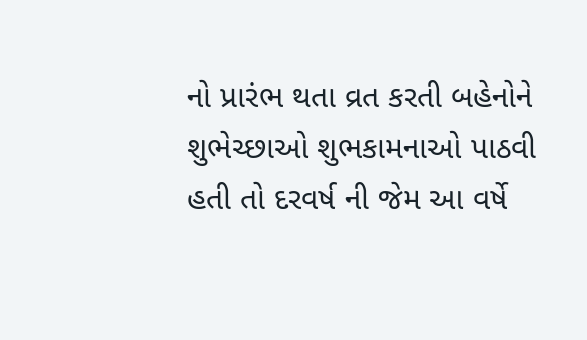નો પ્રારંભ થતા વ્રત કરતી બહેનોને શુભેચ્છાઓ શુભકામનાઓ પાઠવી હતી તો દરવર્ષ ની જેમ આ વર્ષે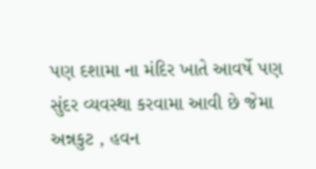પણ દશામા ના મંદિર ખાતે આવર્ષે પણ સુંદર વ્યવસ્થા કરવામા આવી છે જેમા અન્નકુટ , હવન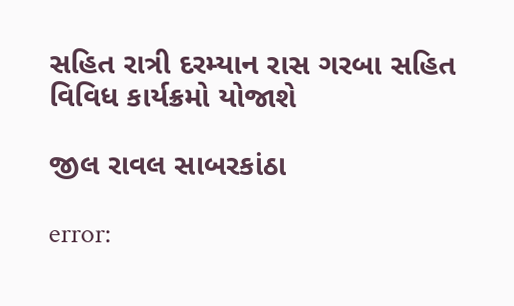સહિત રાત્રી દરમ્યાન રાસ ગરબા સહિત વિવિધ કાર્યક્રમો યોજાશે

જીલ રાવલ સાબરકાંઠા

error: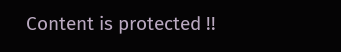Content is protected !!